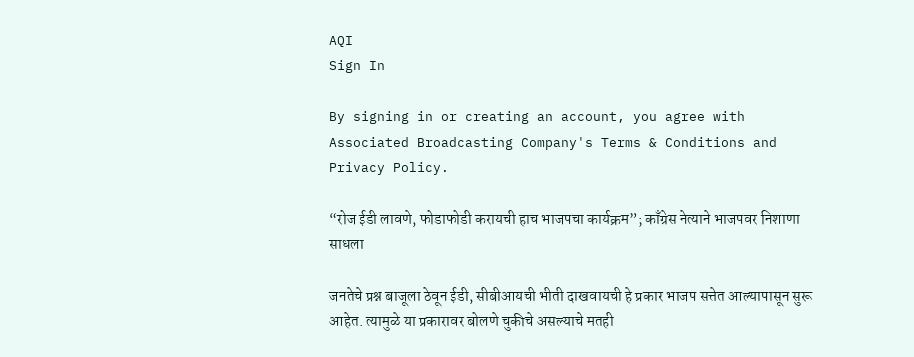AQI
Sign In

By signing in or creating an account, you agree with Associated Broadcasting Company's Terms & Conditions and Privacy Policy.

“रोज ईडी लावणे, फोडाफोडी करायची हाच भाजपचा कार्यक्रम”; काँग्रेस नेत्याने भाजपवर निशाणा साधला

जनतेचे प्रश्न बाजूला ठेवून ईडी, सीबीआयची भीती दाखवायची हे प्रकार भाजप सत्तेत आल्यापासून सुरू आहेत. त्यामुळे या प्रकारावर बोलणे चुकीचे असल्याचे मतही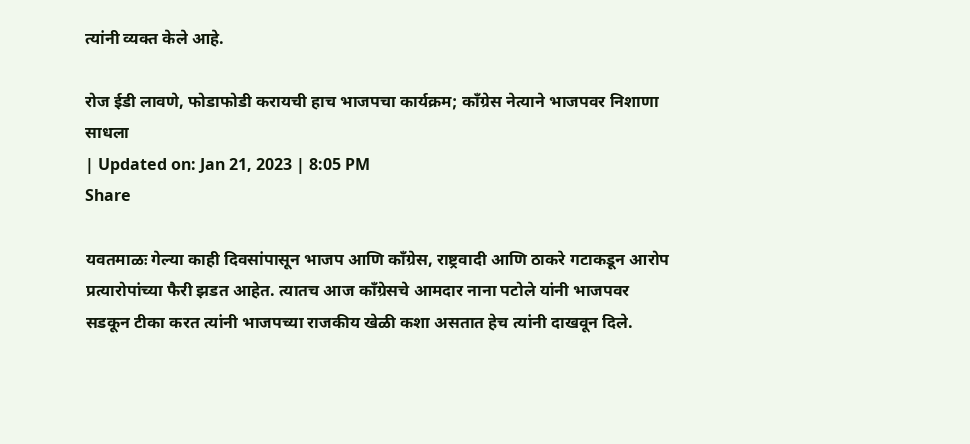त्यांनी व्यक्त केले आहे.

रोज ईडी लावणे, फोडाफोडी करायची हाच भाजपचा कार्यक्रम; काँग्रेस नेत्याने भाजपवर निशाणा साधला
| Updated on: Jan 21, 2023 | 8:05 PM
Share

यवतमाळः गेल्या काही दिवसांपासून भाजप आणि काँग्रेस, राष्ट्रवादी आणि ठाकरे गटाकडून आरोप प्रत्यारोपांच्या फैरी झडत आहेत. त्यातच आज काँग्रेसचे आमदार नाना पटोले यांनी भाजपवर सडकून टीका करत त्यांनी भाजपच्या राजकीय खेळी कशा असतात हेच त्यांनी दाखवून दिले.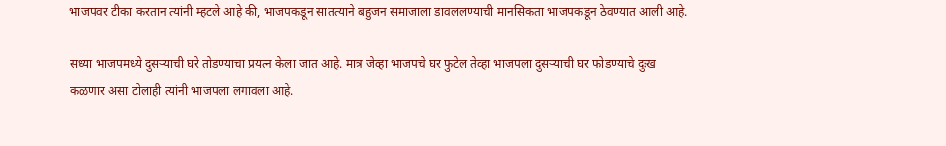भाजपवर टीका करतान त्यांनी म्हटले आहे की, भाजपकडून सातत्याने बहुजन समाजाला डावललण्याची मानसिकता भाजपकडून ठेवण्यात आली आहे.

सध्या भाजपमध्ये दुसऱ्याची घरे तोडण्याचा प्रयत्न केला जात आहे. मात्र जेव्हा भाजपचे घर फुटेल तेव्हा भाजपला दुसऱ्याची घर फोडण्याचे दुःख कळणार असा टोलाही त्यांनी भाजपला लगावला आहे.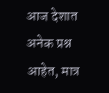आज देशात अनेक प्रश्न आहेत, मात्र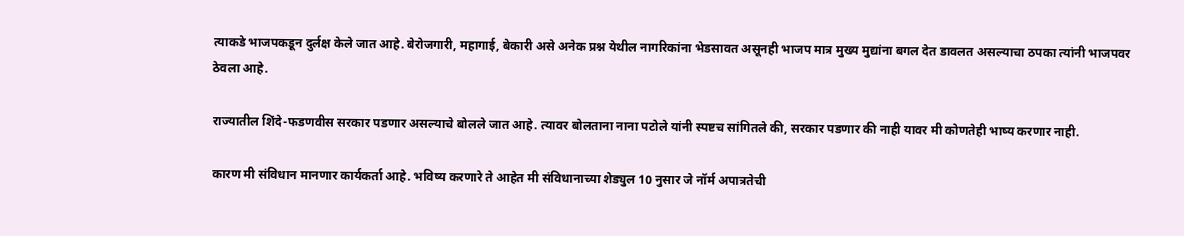त्याकडे भाजपकडून दुर्लक्ष केले जात आहे. बेरोजगारी, महागाई, बेकारी असे अनेक प्रश्न येथील नागरिकांना भेडसावत असूनही भाजप मात्र मुख्य मुद्यांना बगल देत डावलत असल्याचा ठपका त्यांनी भाजपवर ठेवला आहे.

राज्यातील शिंदे-फडणवीस सरकार पडणार असल्याचे बोलले जात आहे. त्यावर बोलताना नाना पटोले यांनी स्पष्टच सांगितले की, सरकार पडणार की नाही यावर मी कोणतेही भाष्य करणार नाही.

कारण मी संविधान मानणार कार्यकर्ता आहे. भविष्य करणारे ते आहेत मी संविधानाच्या शेड्युल 10 नुसार जे नॉर्म अपात्रतेची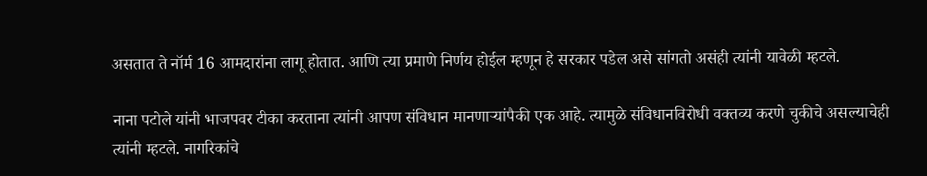असतात ते नॉर्म 16 आमदारांना लागू होतात. आणि त्या प्रमाणे निर्णय होईल म्हणून हे सरकार पडेल असे सांगतो असंही त्यांनी यावेळी म्हटले.

नाना पटोले यांनी भाजपवर टीका करताना त्यांनी आपण संविधान मानणाऱ्यांपैकी एक आहे. त्यामुळे संविधानविरोधी वक्तव्य करणे चुकीचे असल्याचेही त्यांनी म्हटले. नागरिकांचे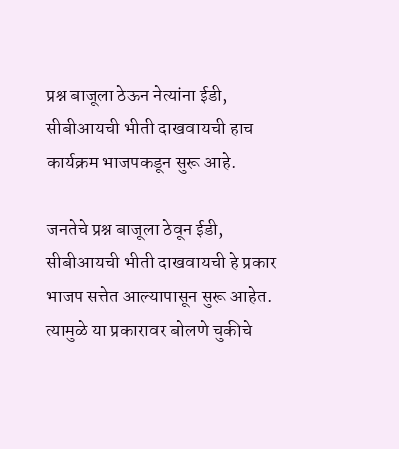प्रश्न बाजूला ठेऊन नेत्यांना ईडी, सीबीआयची भीती दाखवायची हाच कार्यक्रम भाजपकडून सुरू आहे.

जनतेचे प्रश्न बाजूला ठेवून ईडी, सीबीआयची भीती दाखवायची हे प्रकार भाजप सत्तेत आल्यापासून सुरू आहेत. त्यामुळे या प्रकारावर बोलणे चुकीचे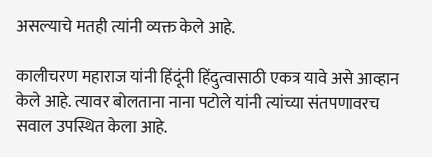असल्याचे मतही त्यांनी व्यक्त केले आहे.

कालीचरण महाराज यांनी हिंदूंनी हिंदुत्वासाठी एकत्र यावे असे आव्हान केले आहे. त्यावर बोलताना नाना पटोले यांनी त्यांच्या संतपणावरच सवाल उपस्थित केला आहे.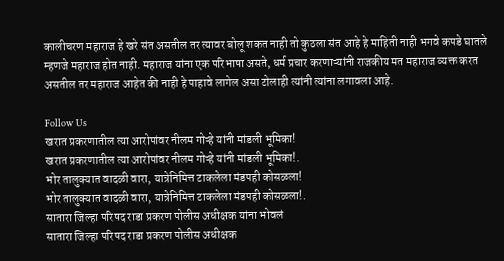कालीचरण महाराज हे खरे संत असतील तर त्यावर बोलू शकत नाही तो कुठला संत आहे हे माहिती नाही भगवे कपडे घातले म्हणजे महाराज होत नाही. महाराज यांना एक परिभाषा असते, धर्म प्रचार करणाऱ्यांनी राजकीय मत महाराज व्यक्त करत असतील तर महाराज आहेत की नाही हे पाहावे लागेल असा टोलाही त्यांनी त्यांना लगावला आहे.

Follow Us
खरात प्रकरणातील त्या आरोपांवर नीलम गोऱ्हे यांनी मांडली भूमिका!
खरात प्रकरणातील त्या आरोपांवर नीलम गोऱ्हे यांनी मांडली भूमिका!.
भोर तालुक्यात वादळी वारा, यात्रेनिमित्त टाकलेला मंडपही कोसळला!
भोर तालुक्यात वादळी वारा, यात्रेनिमित्त टाकलेला मंडपही कोसळला!.
सातारा जिल्हा परिषद राडा प्रकरण पोलीस अधीक्षक यांना भोवलं
सातारा जिल्हा परिषद राडा प्रकरण पोलीस अधीक्षक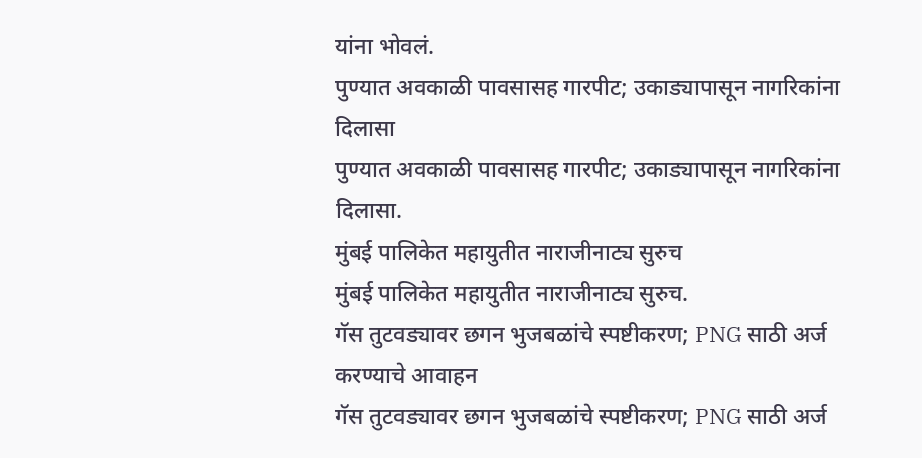यांना भोवलं.
पुण्यात अवकाळी पावसासह गारपीट; उकाड्यापासून नागरिकांना दिलासा
पुण्यात अवकाळी पावसासह गारपीट; उकाड्यापासून नागरिकांना दिलासा.
मुंबई पालिकेत महायुतीत नाराजीनाट्य सुरुच
मुंबई पालिकेत महायुतीत नाराजीनाट्य सुरुच.
गॅस तुटवड्यावर छगन भुजबळांचे स्पष्टीकरण; PNG साठी अर्ज करण्याचे आवाहन
गॅस तुटवड्यावर छगन भुजबळांचे स्पष्टीकरण; PNG साठी अर्ज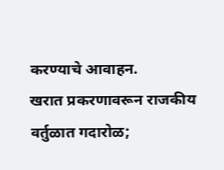करण्याचे आवाहन.
खरात प्रकरणावरून राजकीय वर्तुळात गदारोळ;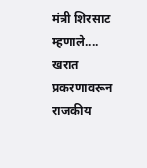मंत्री शिरसाट म्हणाले....
खरात प्रकरणावरून राजकीय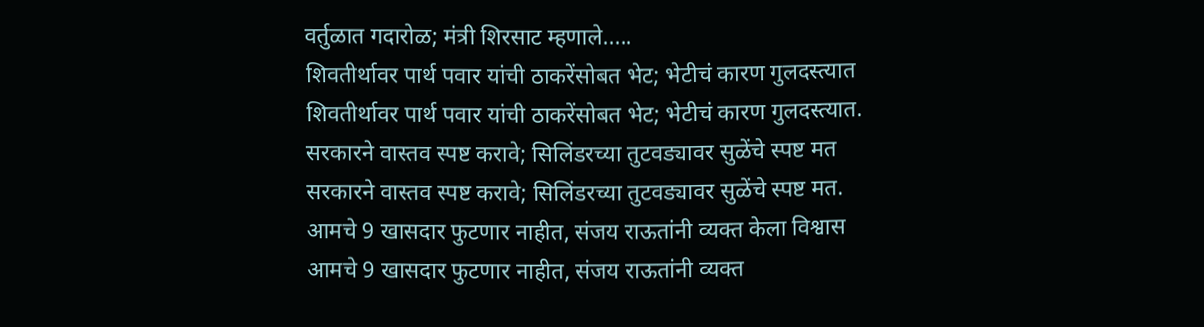वर्तुळात गदारोळ; मंत्री शिरसाट म्हणाले.....
शिवतीर्थावर पार्थ पवार यांची ठाकरेंसोबत भेट; भेटीचं कारण गुलदस्त्यात
शिवतीर्थावर पार्थ पवार यांची ठाकरेंसोबत भेट; भेटीचं कारण गुलदस्त्यात.
सरकारने वास्तव स्पष्ट करावे; सिलिंडरच्या तुटवड्यावर सुळेंचे स्पष्ट मत
सरकारने वास्तव स्पष्ट करावे; सिलिंडरच्या तुटवड्यावर सुळेंचे स्पष्ट मत.
आमचे 9 खासदार फुटणार नाहीत, संजय राऊतांनी व्यक्त केला विश्वास
आमचे 9 खासदार फुटणार नाहीत, संजय राऊतांनी व्यक्त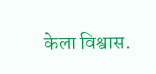केला विश्वास.